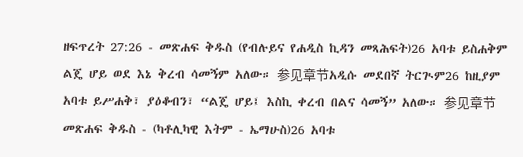ዘፍጥረት 27:26 - መጽሐፍ ቅዱስ (የብሉይና የሐዲስ ኪዳን መጻሕፍት)26 አባቱ ይስሐቅም ልጄ ሆይ ወደ እኔ ቅረብ ሳመኝም አለው። 参见章节አዲሱ መደበኛ ትርጒም26 ከዚያም አባቱ ይሥሐቅ፣ ያዕቆብን፣ “ልጄ ሆይ፤ እስኪ ቀረብ በልና ሳመኝ” አለው። 参见章节መጽሐፍ ቅዱስ - (ካቶሊካዊ እትም - ኤማሁስ)26 አባቱ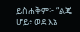ይስሐቅም፦ “ልጄ ሆይ፥ ወደ እኔ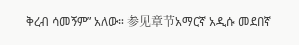ቅረብ ሳመኝም” አለው። 参见章节አማርኛ አዲሱ መደበኛ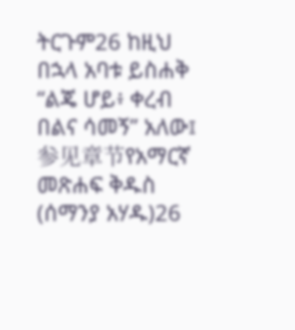ትርጉም26 ከዚህ በኋላ አባቱ ይስሐቅ “ልጄ ሆይ፥ ቀረብ በልና ሳመኝ” አለው፤ 参见章节የአማርኛ መጽሐፍ ቅዱስ (ሰማንያ አሃዱ)26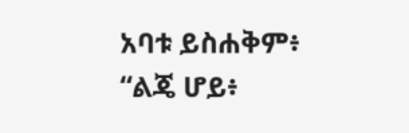አባቱ ይስሐቅም፥ “ልጄ ሆይ፥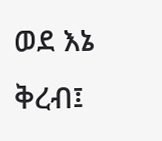ወደ እኔ ቅረብ፤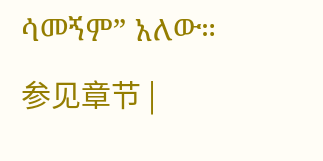ሳመኝም” አለው። 参见章节 |